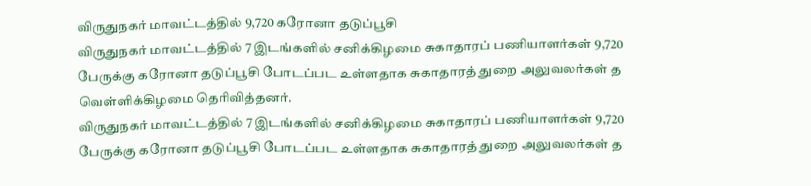விருதுநகர் மாவட்டத்தில் 9,720 கரோனா தடுப்பூசி
விருதுநகர் மாவட்டத்தில் 7 இடங்களில் சனிக்கிழமை சுகாதாரப் பணியாளர்கள் 9,720 பேருக்கு கரோனா தடுப்பூசி போடப்பட உள்ளதாக சுகாதாரத் துறை அலுவலர்கள் த வெள்ளிக்கிழமை தெரிவித்தனர்.
விருதுநகர் மாவட்டத்தில் 7 இடங்களில் சனிக்கிழமை சுகாதாரப் பணியாளர்கள் 9,720 பேருக்கு கரோனா தடுப்பூசி போடப்பட உள்ளதாக சுகாதாரத் துறை அலுவலர்கள் த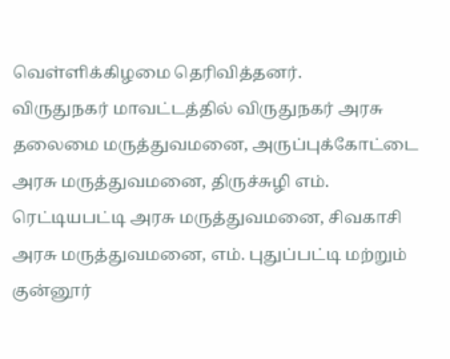வெள்ளிக்கிழமை தெரிவித்தனர்.
விருதுநகர் மாவட்டத்தில் விருதுநகர் அரசு தலைமை மருத்துவமனை, அருப்புக்கோட்டை அரசு மருத்துவமனை, திருச்சுழி எம். ரெட்டியபட்டி அரசு மருத்துவமனை, சிவகாசி அரசு மருத்துவமனை, எம். புதுப்பட்டி மற்றும் குன்னூர்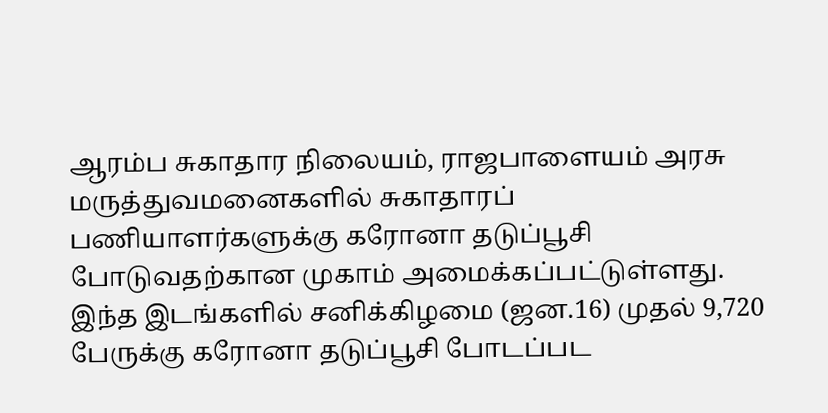ஆரம்ப சுகாதார நிலையம், ராஜபாளையம் அரசு மருத்துவமனைகளில் சுகாதாரப் பணியாளர்களுக்கு கரோனா தடுப்பூசி போடுவதற்கான முகாம் அமைக்கப்பட்டுள்ளது.
இந்த இடங்களில் சனிக்கிழமை (ஜன.16) முதல் 9,720 பேருக்கு கரோனா தடுப்பூசி போடப்பட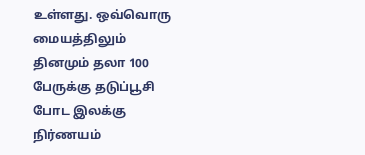உள்ளது. ஒவ்வொரு மையத்திலும் தினமும் தலா 100 பேருக்கு தடுப்பூசி போட இலக்கு நிர்ணயம்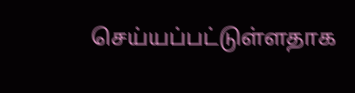செய்யப்பட்டுள்ளதாக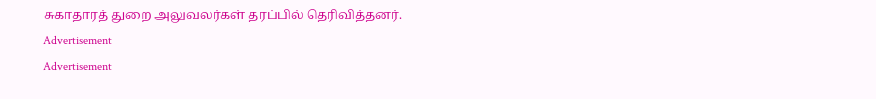சுகாதாரத் துறை அலுவலர்கள் தரப்பில் தெரிவித்தனர்.
Advertisement
Advertisement